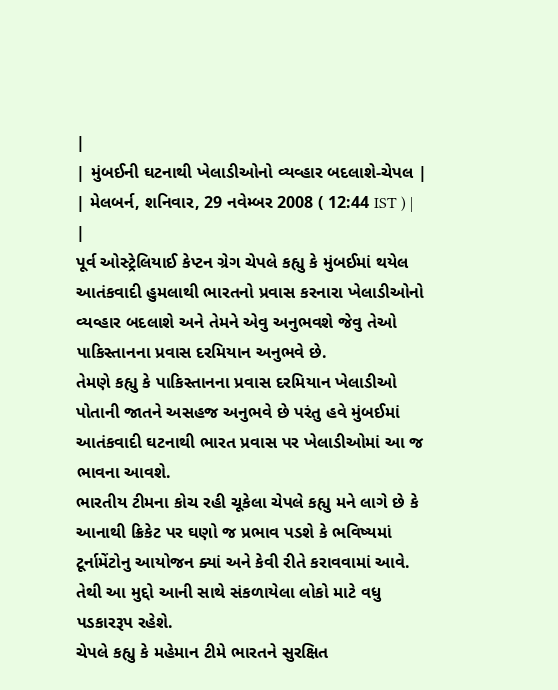|
| મુંબઈની ઘટનાથી ખેલાડીઓનો વ્યવ્હાર બદલાશે-ચેપલ |
| મેલબર્ન, શનિવાર, 29 નવેમ્બર 2008 ( 12:44 IST ) | |
પૂર્વ ઓસ્ટ્રેલિયાઈ કેપ્ટન ગ્રેગ ચેપલે કહ્યુ કે મુંબઈમાં થયેલ આતંકવાદી હુમલાથી ભારતનો પ્રવાસ કરનારા ખેલાડીઓનો વ્યવ્હાર બદલાશે અને તેમને એવુ અનુભવશે જેવુ તેઓ પાકિસ્તાનના પ્રવાસ દરમિયાન અનુભવે છે.
તેમણે કહ્યુ કે પાકિસ્તાનના પ્રવાસ દરમિયાન ખેલાડીઓ પોતાની જાતને અસહજ અનુભવે છે પરંતુ હવે મુંબઈમાં આતંકવાદી ઘટનાથી ભારત પ્રવાસ પર ખેલાડીઓમાં આ જ ભાવના આવશે.
ભારતીય ટીમના કોચ રહી ચૂકેલા ચેપલે કહ્યુ મને લાગે છે કે આનાથી ક્રિકેટ પર ઘણો જ પ્રભાવ પડશે કે ભવિષ્યમાં ટૂર્નામેંટોનુ આયોજન ક્યાં અને કેવી રીતે કરાવવામાં આવે. તેથી આ મુદ્દો આની સાથે સંકળાયેલા લોકો માટે વધુ પડકારરૂપ રહેશે.
ચેપલે કહ્યુ કે મહેમાન ટીમે ભારતને સુરક્ષિત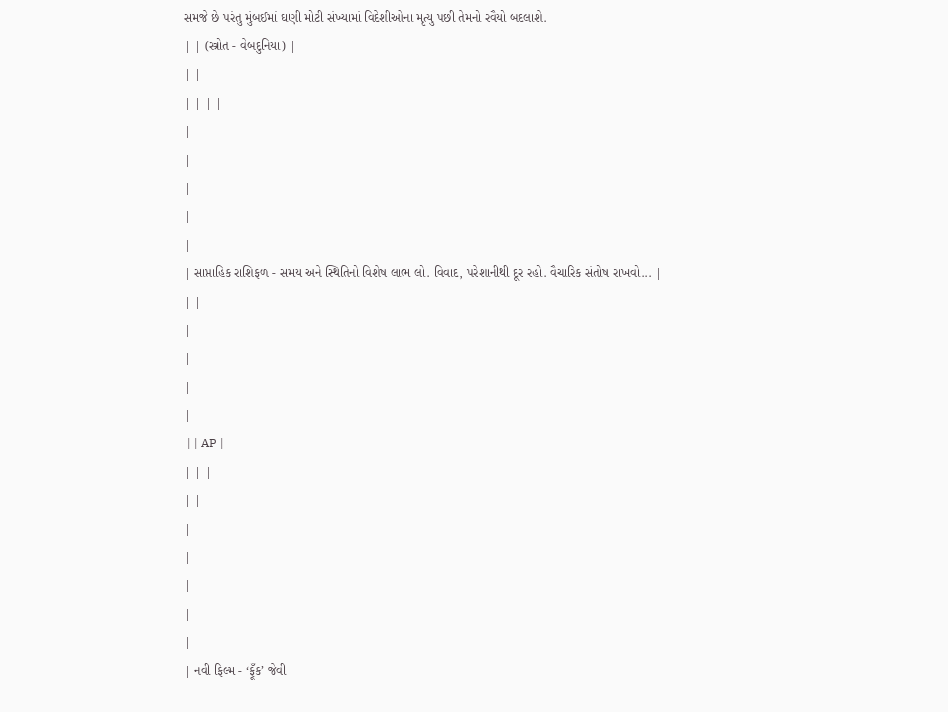સમજે છે પરંતુ મુંબઈમાં ઘણી મોટી સંખ્યામાં વિદેશીઓના મૃત્યુ પછી તેમનો રવૈયો બદલાશે.
| | (સ્ત્રોત - વેબદુનિયા) |
| |
| | | |
|
|
|
|
|
| સાપ્તાહિક રાશિફળ - સમય અને સ્થિતિનો વિશેષ લાભ લો. વિવાદ, પરેશાનીથી દૂર રહો. વૈચારિક સંતોષ રાખવો... |
| |
|
|
|
|
 | | AP |
| | |
| |
|
|
|
|
|
| નવી ફિલ્મ - ‘ફૂઁક’ જેવી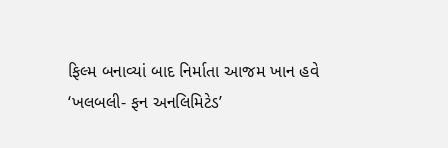ફિલ્મ બનાવ્યાં બાદ નિર્માતા આજમ ખાન હવે ‘ખલબલી- ફન અનલિમિટેડ’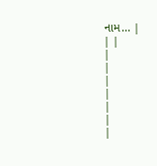નામ... |
| |
|
|
|
|
|
|
|